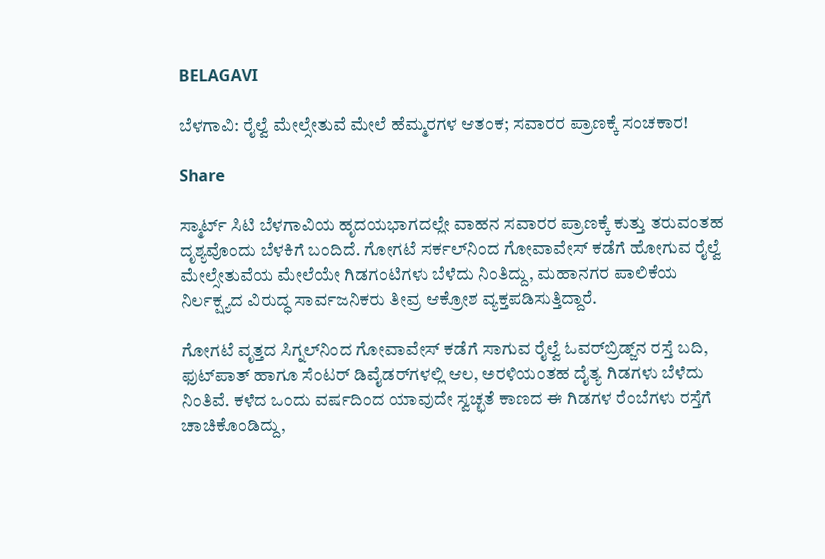BELAGAVI

ಬೆಳಗಾವಿ: ರೈಲ್ವೆ ಮೇಲ್ಸೇತುವೆ ಮೇಲೆ ಹೆಮ್ಮರಗಳ ಆತಂಕ; ಸವಾರರ ಪ್ರಾಣಕ್ಕೆ ಸಂಚಕಾರ!

Share

ಸ್ಮಾರ್ಟ್ ಸಿಟಿ ಬೆಳಗಾವಿಯ ಹೃದಯಭಾಗದಲ್ಲೇ ವಾಹನ ಸವಾರರ ಪ್ರಾಣಕ್ಕೆ ಕುತ್ತು ತರುವಂತಹ ದೃಶ್ಯವೊಂದು ಬೆಳಕಿಗೆ ಬಂದಿದೆ. ಗೋಗಟೆ ಸರ್ಕಲ್‌ನಿಂದ ಗೋವಾವೇಸ್ ಕಡೆಗೆ ಹೋಗುವ ರೈಲ್ವೆ ಮೇಲ್ಸೇತುವೆಯ ಮೇಲೆಯೇ ಗಿಡಗಂಟಿಗಳು ಬೆಳೆದು ನಿಂತಿದ್ದು, ಮಹಾನಗರ ಪಾಲಿಕೆಯ ನಿರ್ಲಕ್ಷ್ಯದ ವಿರುದ್ಧ ಸಾರ್ವಜನಿಕರು ತೀವ್ರ ಆಕ್ರೋಶ ವ್ಯಕ್ತಪಡಿಸುತ್ತಿದ್ದಾರೆ.

ಗೋಗಟೆ ವೃತ್ತದ ಸಿಗ್ನಲ್‌ನಿಂದ ಗೋವಾವೇಸ್ ಕಡೆಗೆ ಸಾಗುವ ರೈಲ್ವೆ ಓವರ್‌ಬ್ರಿಡ್ಜ್‌ನ ರಸ್ತೆ ಬದಿ, ಫುಟ್‌ಪಾತ್ ಹಾಗೂ ಸೆಂಟರ್ ಡಿವೈಡರ್‌ಗಳಲ್ಲಿ ಆಲ, ಅರಳಿಯಂತಹ ದೈತ್ಯ ಗಿಡಗಳು ಬೆಳೆದು ನಿಂತಿವೆ. ಕಳೆದ ಒಂದು ವರ್ಷದಿಂದ ಯಾವುದೇ ಸ್ವಚ್ಛತೆ ಕಾಣದ ಈ ಗಿಡಗಳ ರೆಂಬೆಗಳು ರಸ್ತೆಗೆ ಚಾಚಿಕೊಂಡಿದ್ದು,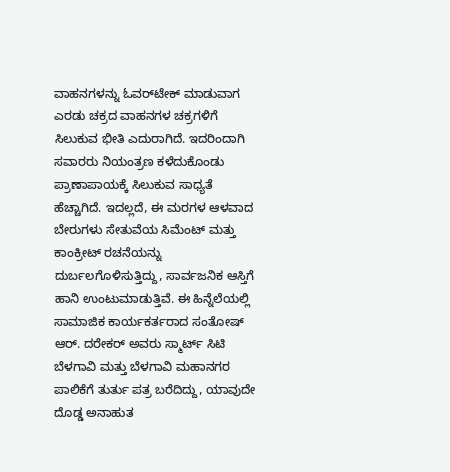ವಾಹನಗಳನ್ನು ಓವರ್‌ಟೇಕ್ ಮಾಡುವಾಗ ಎರಡು ಚಕ್ರದ ವಾಹನಗಳ ಚಕ್ರಗಳಿಗೆ ಸಿಲುಕುವ ಭೀತಿ ಎದುರಾಗಿದೆ. ಇದರಿಂದಾಗಿ ಸವಾರರು ನಿಯಂತ್ರಣ ಕಳೆದುಕೊಂಡು ಪ್ರಾಣಾಪಾಯಕ್ಕೆ ಸಿಲುಕುವ ಸಾಧ್ಯತೆ ಹೆಚ್ಚಾಗಿದೆ. ಇದಲ್ಲದೆ, ಈ ಮರಗಳ ಆಳವಾದ ಬೇರುಗಳು ಸೇತುವೆಯ ಸಿಮೆಂಟ್ ಮತ್ತು ಕಾಂಕ್ರೀಟ್ ರಚನೆಯನ್ನು ದುರ್ಬಲಗೊಳಿಸುತ್ತಿದ್ದು, ಸಾರ್ವಜನಿಕ ಆಸ್ತಿಗೆ ಹಾನಿ ಉಂಟುಮಾಡುತ್ತಿವೆ. ಈ ಹಿನ್ನೆಲೆಯಲ್ಲಿ ಸಾಮಾಜಿಕ ಕಾರ್ಯಕರ್ತರಾದ ಸಂತೋಷ್ ಆರ್. ದರೇಕರ್ ಅವರು ಸ್ಮಾರ್ಟ್ ಸಿಟಿ ಬೆಳಗಾವಿ ಮತ್ತು ಬೆಳಗಾವಿ ಮಹಾನಗರ ಪಾಲಿಕೆಗೆ ತುರ್ತು ಪತ್ರ ಬರೆದಿದ್ದು, ಯಾವುದೇ ದೊಡ್ಡ ಅನಾಹುತ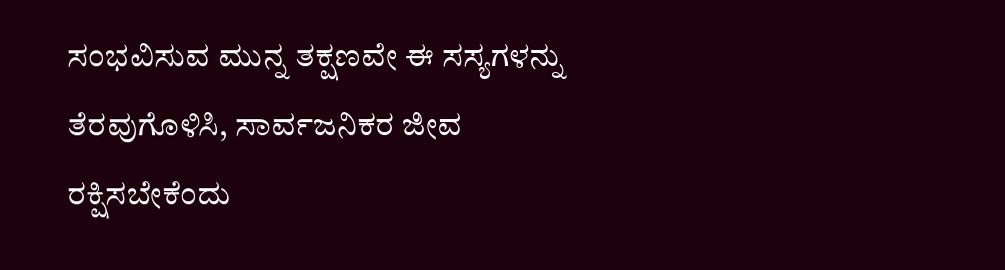ಸಂಭವಿಸುವ ಮುನ್ನ ತಕ್ಷಣವೇ ಈ ಸಸ್ಯಗಳನ್ನು ತೆರವುಗೊಳಿಸಿ, ಸಾರ್ವಜನಿಕರ ಜೀವ ರಕ್ಷಿಸಬೇಕೆಂದು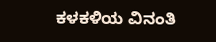ಕಳಕಳಿಯ ವಿನಂತಿ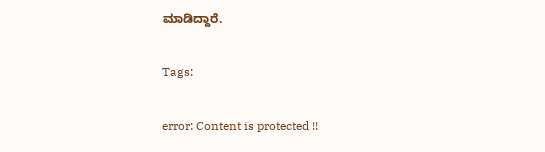ಮಾಡಿದ್ದಾರೆ.

Tags:

error: Content is protected !!